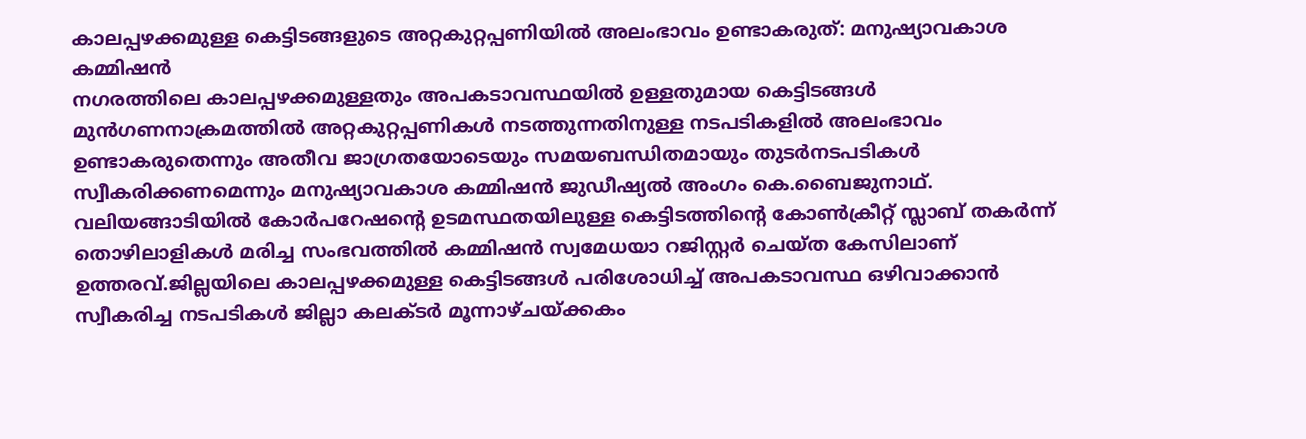കാലപ്പഴക്കമുള്ള കെട്ടിടങ്ങളുടെ അറ്റകുറ്റപ്പണിയിൽ അലംഭാവം ഉണ്ടാകരുത്: മനുഷ്യാവകാശ കമ്മിഷൻ
നഗരത്തിലെ കാലപ്പഴക്കമുള്ളതും അപകടാവസ്ഥയിൽ ഉള്ളതുമായ കെട്ടിടങ്ങൾ മുൻഗണനാക്രമത്തിൽ അറ്റകുറ്റപ്പണികൾ നടത്തുന്നതിനുള്ള നടപടികളിൽ അലംഭാവം ഉണ്ടാകരുതെന്നും അതീവ ജാഗ്രതയോടെയും സമയബന്ധിതമായും തുടർനടപടികൾ സ്വീകരിക്കണമെന്നും മനുഷ്യാവകാശ കമ്മിഷൻ ജുഡീഷ്യൽ അംഗം കെ.ബൈജുനാഥ്. വലിയങ്ങാടിയിൽ കോർപറേഷന്റെ ഉടമസ്ഥതയിലുള്ള കെട്ടിടത്തിന്റെ കോൺക്രീറ്റ് സ്ലാബ് തകർന്ന് തൊഴിലാളികൾ മരിച്ച സംഭവത്തിൽ കമ്മിഷൻ സ്വമേധയാ റജിസ്റ്റർ ചെയ്ത കേസിലാണ് ഉത്തരവ്.ജില്ലയിലെ കാലപ്പഴക്കമുള്ള കെട്ടിടങ്ങൾ പരിശോധിച്ച് അപകടാവസ്ഥ ഒഴിവാക്കാൻ സ്വീകരിച്ച നടപടികൾ ജില്ലാ കലക്ടർ മൂന്നാഴ്ചയ്ക്കകം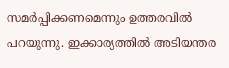സമർപ്പിക്കണമെന്നും ഉത്തരവിൽ പറയുന്നു. ഇക്കാര്യത്തിൽ അടിയന്തര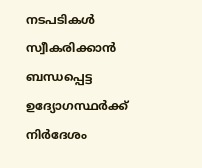നടപടികൾ സ്വീകരിക്കാൻ ബന്ധപ്പെട്ട ഉദ്യോഗസ്ഥർക്ക് നിർദേശം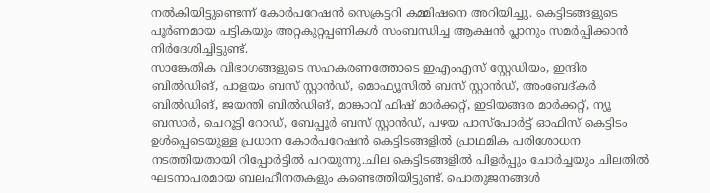നൽകിയിട്ടുണ്ടെന്ന് കോർപറേഷൻ സെക്രട്ടറി കമ്മിഷനെ അറിയിച്ചു. കെട്ടിടങ്ങളുടെ പൂർണമായ പട്ടികയും അറ്റകുറ്റപ്പണികൾ സംബന്ധിച്ച ആക്ഷൻ പ്ലാനും സമർപ്പിക്കാൻ നിർദേശിച്ചിട്ടുണ്ട്.
സാങ്കേതിക വിഭാഗങ്ങളുടെ സഹകരണത്തോടെ ഇഎംഎസ് സ്റ്റേഡിയം, ഇന്ദിര ബിൽഡിങ്, പാളയം ബസ് സ്റ്റാൻഡ്, മൊഫ്യൂസിൽ ബസ് സ്റ്റാൻഡ്, അംബേദ്കർ ബിൽഡിങ്, ജയന്തി ബിൽഡിങ്, മാങ്കാവ് ഫിഷ് മാർക്കറ്റ്, ഇടിയങ്ങര മാർക്കറ്റ്, ന്യൂ ബസാർ, ചെറൂട്ടി റോഡ്, ബേപ്പൂർ ബസ് സ്റ്റാൻഡ്, പഴയ പാസ്പോർട്ട് ഓഫിസ് കെട്ടിടം ഉൾപ്പെടെയുള്ള പ്രധാന കോർപറേഷൻ കെട്ടിടങ്ങളിൽ പ്രാഥമിക പരിശോധന നടത്തിയതായി റിപ്പോർട്ടിൽ പറയുന്നു.ചില കെട്ടിടങ്ങളിൽ പിളർപ്പും ചോർച്ചയും ചിലതിൽ ഘടനാപരമായ ബലഹീനതകളും കണ്ടെത്തിയിട്ടുണ്ട്. പൊതുജനങ്ങൾ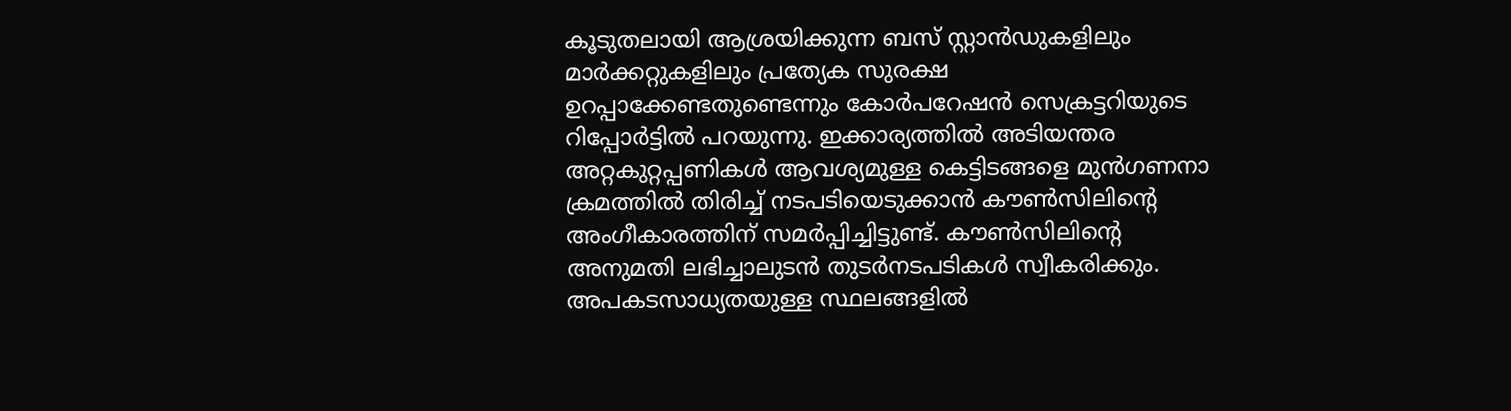കൂടുതലായി ആശ്രയിക്കുന്ന ബസ് സ്റ്റാൻഡുകളിലും മാർക്കറ്റുകളിലും പ്രത്യേക സുരക്ഷ ഉറപ്പാക്കേണ്ടതുണ്ടെന്നും കോർപറേഷൻ സെക്രട്ടറിയുടെ റിപ്പോർട്ടിൽ പറയുന്നു. ഇക്കാര്യത്തിൽ അടിയന്തര അറ്റകുറ്റപ്പണികൾ ആവശ്യമുള്ള കെട്ടിടങ്ങളെ മുൻഗണനാ ക്രമത്തിൽ തിരിച്ച് നടപടിയെടുക്കാൻ കൗൺസിലിന്റെ അംഗീകാരത്തിന് സമർപ്പിച്ചിട്ടുണ്ട്. കൗൺസിലിന്റെ അനുമതി ലഭിച്ചാലുടൻ തുടർനടപടികൾ സ്വീകരിക്കും. അപകടസാധ്യതയുള്ള സ്ഥലങ്ങളിൽ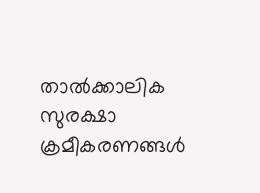താൽക്കാലിക സുരക്ഷാ ക്രമീകരണങ്ങൾ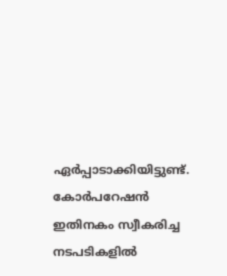ഏർപ്പാടാക്കിയിട്ടുണ്ട്. കോർപറേഷൻ ഇതിനകം സ്വീകരിച്ച നടപടികളിൽ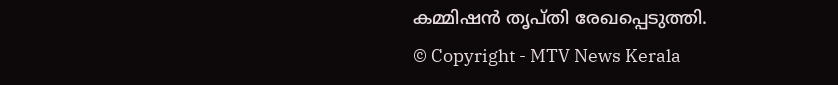കമ്മിഷൻ തൃപ്തി രേഖപ്പെടുത്തി.
© Copyright - MTV News Kerala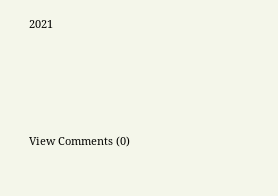2021





View Comments (0)